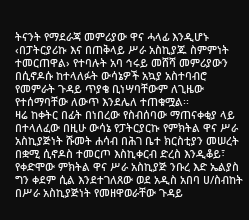ትናንት የማደራጃ መምሪያው ዋና ሓላፊ እንዲሆኑ ‹በፓትርያሪኩ እና በጠቅላይ ሥራ አስኪያጁ ስምምነት ተመርጠዋል› የተባሉት አባ ኅሩይ መሸሻ መምሪያውን በሲኖዶሱ ከተላለፉት ውሳኔዎች አኳያ አስተባብሮ የመምራት ጉዳይ ጥያቄ ቢነሣባቸውም ለጊዜው የተሰማባቸው ለውጥ እንደሌለ ተጠቁሟል፡፡
ዛሬ ከቀትር በፊት በነበረው የስብሰባው ማጠናቀቂያ ላይ በተላለፈው በዚሁ ውሳኔ የፓትርያርኩ የምክትል ዋና ሥራ አስኪያጅነት ሹመት ሐሳብ በሕገ ቤተ ክርስቲያን መሠረት በቋሚ ሲኖዶስ ተመርጦ እስኪቀርብ ድረስ እንዲቆይ፣ የቀድሞው ምክትል ዋና ሥራ አስኪያጅ ንቡረ እድ ኤልያስ ግን ቀደም ሲል እንደተገለጸው ወደ አዲስ አበባ ሀ/ስብከት በሥራ አስኪያጅነት የመዘዋወራቸው ጉዳይ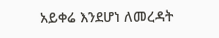አይቀሬ እንደሆነ ለመረዳት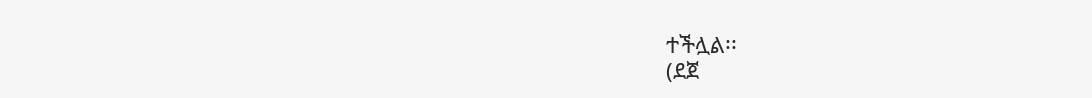ተችሏል፡፡
(ደጀ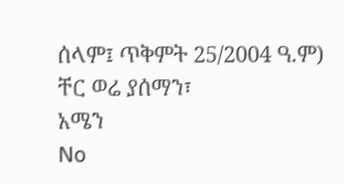ሰላም፤ ጥቅምት 25/2004 ዓ.ም)
ቸር ወሬ ያሰማን፣
አሜን
No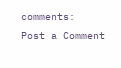comments:
Post a Comment